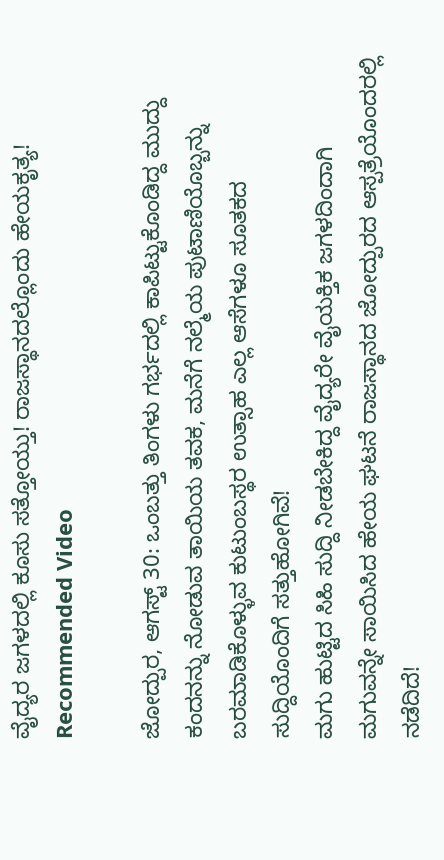ವೈದ್ಯರ ಜಗಳದಲ್ಲಿ ಕೂಸು ಸತ್ತೋಯ್ತು! ರಾಜಸ್ಥಾನದಲ್ಲೊಂದು ಹೇಯಕೃತ್ಯ!
Recommended Video

ಜೋದ್ಪುರ, ಆಗಸ್ಟ್ 30: ಒಂಬತ್ತು ತಿಂಗಳು ಗರ್ಭದಲ್ಲಿ ಕಾಪಿಟ್ಟುಕೊಂಡಿದ್ದ ಮುದ್ದು ಕಂದನನ್ನು ನೋಡುವ ತಾಯಿಯ ತವಕ, ಮನೆಗೆ ನಲ್ಮೆಯ ಪುಟಾಣಿಯೊಬ್ಬನ್ನು ಬರಮಾಡಿಕೊಳ್ಳುವ ಕುಟುಂಬಸ್ಥರ ಉತ್ಸಾಹ ಎಲ್ಲ ಆಸೆಗಳೂ ಸೂತಕದ ಸುದ್ದಿಯೊಂದಿಗೆ ಸತ್ತುಹೋಗಿವೆ!
ಮಗು ಹುಟ್ಟಿದ ಸಿಹಿ ಸುದ್ದಿ ನೀಡಬೇಕಿದ್ದ ವೈದ್ಯರೇ ವೈಯಕ್ತಿಕ ಜಗಳದಿಂದಾಗಿ ಮಗುವನ್ನೇ ಸಾಯಿಸಿದ ಹೇಯ ಘಟನೆ ರಾಜಸ್ಥಾನದ ಜೋದ್ಪುರದ ಆಸ್ಪತ್ರೆಯೊಂದರಲ್ಲಿ ನಡೆದಿದೆ!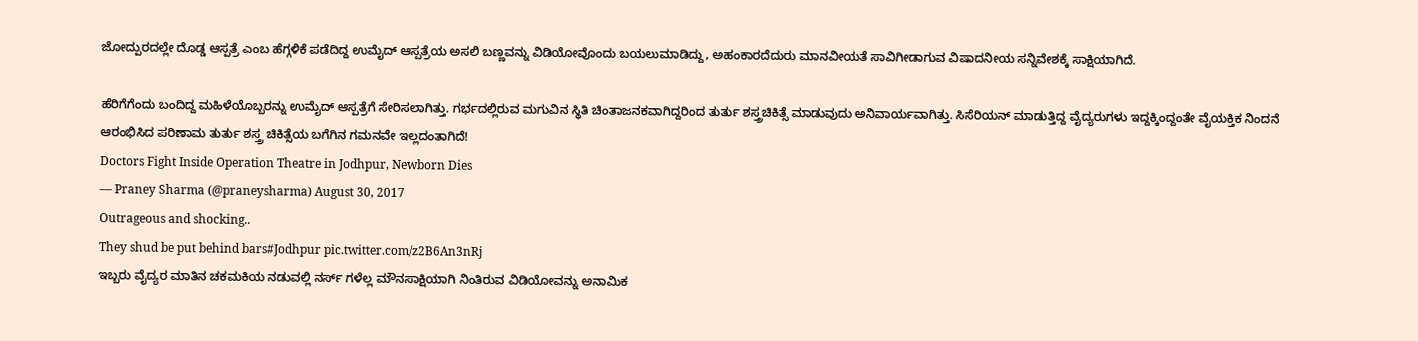ಜೋದ್ಪುರದಲ್ಲೇ ದೊಡ್ಡ ಆಸ್ಪತ್ರೆ ಎಂಬ ಹೆಗ್ಗಳಿಕೆ ಪಡೆದಿದ್ದ ಉಮೈದ್ ಆಸ್ಪತ್ರೆಯ ಅಸಲಿ ಬಣ್ಣವನ್ನು ವಿಡಿಯೋವೊಂದು ಬಯಲುಮಾಡಿದ್ದು, ಅಹಂಕಾರದೆದುರು ಮಾನವೀಯತೆ ಸಾವಿಗೀಡಾಗುವ ವಿಷಾದನೀಯ ಸನ್ನಿವೇಶಕ್ಕೆ ಸಾಕ್ಷಿಯಾಗಿದೆ.

ಹೆರಿಗೆಗೆಂದು ಬಂದಿದ್ದ ಮಹಿಳೆಯೊಬ್ಬರನ್ನು ಉಮೈದ್ ಆಸ್ಪತ್ರೆಗೆ ಸೇರಿಸಲಾಗಿತ್ತು. ಗರ್ಭದಲ್ಲಿರುವ ಮಗುವಿನ ಸ್ಥಿತಿ ಚಿಂತಾಜನಕವಾಗಿದ್ದರಿಂದ ತುರ್ತು ಶಸ್ತ್ರಚಿಕಿತ್ಸೆ ಮಾಡುವುದು ಅನಿವಾರ್ಯವಾಗಿತ್ತು. ಸಿಸೆರಿಯನ್ ಮಾಡುತ್ತಿದ್ದ ವೈದ್ಯರುಗಳು ಇದ್ದಕ್ಕಿಂದ್ದಂತೇ ವೈಯಕ್ತಿಕ ನಿಂದನೆ ಆರಂಭಿಸಿದ ಪರಿಣಾಮ ತುರ್ತು ಶಸ್ತ್ರ ಚಿಕಿತ್ಸೆಯ ಬಗೆಗಿನ ಗಮನವೇ ಇಲ್ಲದಂತಾಗಿದೆ!
Doctors Fight Inside Operation Theatre in Jodhpur, Newborn Dies
— Praney Sharma (@praneysharma) August 30, 2017
Outrageous and shocking..
They shud be put behind bars#Jodhpur pic.twitter.com/z2B6An3nRj
ಇಬ್ಬರು ವೈದ್ಯರ ಮಾತಿನ ಚಕಮಕಿಯ ನಡುವಲ್ಲಿ ನರ್ಸ್ ಗಳೆಲ್ಲ ಮೌನಸಾಕ್ಷಿಯಾಗಿ ನಿಂತಿರುವ ವಿಡಿಯೋವನ್ನು ಅನಾಮಿಕ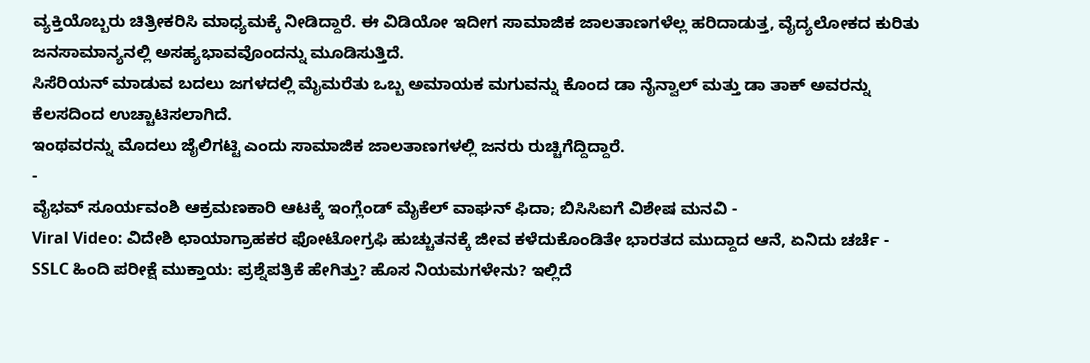ವ್ಯಕ್ತಿಯೊಬ್ಬರು ಚಿತ್ರೀಕರಿಸಿ ಮಾಧ್ಯಮಕ್ಕೆ ನೀಡಿದ್ದಾರೆ. ಈ ವಿಡಿಯೋ ಇದೀಗ ಸಾಮಾಜಿಕ ಜಾಲತಾಣಗಳೆಲ್ಲ ಹರಿದಾಡುತ್ತ, ವೈದ್ಯಲೋಕದ ಕುರಿತು ಜನಸಾಮಾನ್ಯನಲ್ಲಿ ಅಸಹ್ಯಭಾವವೊಂದನ್ನು ಮೂಡಿಸುತ್ತಿದೆ.
ಸಿಸೆರಿಯನ್ ಮಾಡುವ ಬದಲು ಜಗಳದಲ್ಲಿ ಮೈಮರೆತು ಒಬ್ಬ ಅಮಾಯಕ ಮಗುವನ್ನು ಕೊಂದ ಡಾ ನೈನ್ವಾಲ್ ಮತ್ತು ಡಾ ತಾಕ್ ಅವರನ್ನು ಕೆಲಸದಿಂದ ಉಚ್ಚಾಟಿಸಲಾಗಿದೆ.
ಇಂಥವರನ್ನು ಮೊದಲು ಜೈಲಿಗಟ್ಟಿ ಎಂದು ಸಾಮಾಜಿಕ ಜಾಲತಾಣಗಳಲ್ಲಿ ಜನರು ರುಚ್ಚಿಗೆದ್ದಿದ್ದಾರೆ.
-
ವೈಭವ್ ಸೂರ್ಯವಂಶಿ ಆಕ್ರಮಣಕಾರಿ ಆಟಕ್ಕೆ ಇಂಗ್ಲೆಂಡ್ ಮೈಕೆಲ್ ವಾಘನ್ ಫಿದಾ; ಬಿಸಿಸಿಐಗೆ ವಿಶೇಷ ಮನವಿ -
Viral Video: ವಿದೇಶಿ ಛಾಯಾಗ್ರಾಹಕರ ಫೋಟೋಗ್ರಫಿ ಹುಚ್ಚುತನಕ್ಕೆ ಜೀವ ಕಳೆದುಕೊಂಡಿತೇ ಭಾರತದ ಮುದ್ದಾದ ಆನೆ, ಏನಿದು ಚರ್ಚೆ -
SSLC ಹಿಂದಿ ಪರೀಕ್ಷೆ ಮುಕ್ತಾಯ: ಪ್ರಶ್ನೆಪತ್ರಿಕೆ ಹೇಗಿತ್ತು? ಹೊಸ ನಿಯಮಗಳೇನು? ಇಲ್ಲಿದೆ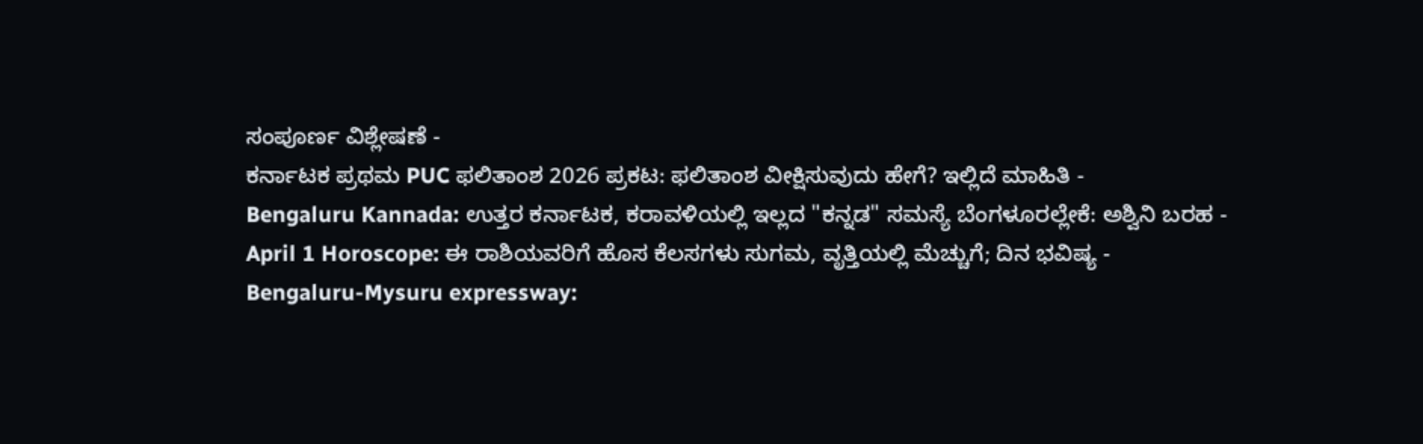ಸಂಪೂರ್ಣ ವಿಶ್ಲೇಷಣೆ -
ಕರ್ನಾಟಕ ಪ್ರಥಮ PUC ಫಲಿತಾಂಶ 2026 ಪ್ರಕಟ: ಫಲಿತಾಂಶ ವೀಕ್ಷಿಸುವುದು ಹೇಗೆ? ಇಲ್ಲಿದೆ ಮಾಹಿತಿ -
Bengaluru Kannada: ಉತ್ತರ ಕರ್ನಾಟಕ, ಕರಾವಳಿಯಲ್ಲಿ ಇಲ್ಲದ "ಕನ್ನಡ" ಸಮಸ್ಯೆ ಬೆಂಗಳೂರಲ್ಲೇಕೆ: ಅಶ್ವಿನಿ ಬರಹ -
April 1 Horoscope: ಈ ರಾಶಿಯವರಿಗೆ ಹೊಸ ಕೆಲಸಗಳು ಸುಗಮ, ವೃತ್ತಿಯಲ್ಲಿ ಮೆಚ್ಚುಗೆ; ದಿನ ಭವಿಷ್ಯ -
Bengaluru-Mysuru expressway: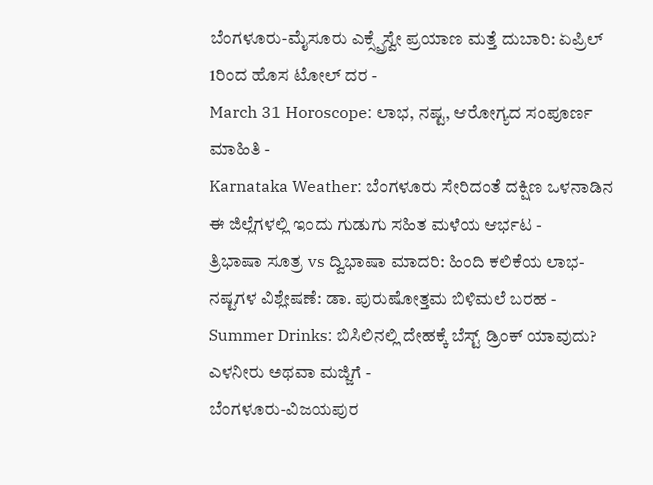ಬೆಂಗಳೂರು-ಮೈಸೂರು ಎಕ್ಸ್ಪ್ರೆಸ್ವೇ ಪ್ರಯಾಣ ಮತ್ತೆ ದುಬಾರಿ: ಏಪ್ರಿಲ್ 1ರಿಂದ ಹೊಸ ಟೋಲ್ ದರ -
March 31 Horoscope: ಲಾಭ, ನಷ್ಟ, ಆರೋಗ್ಯದ ಸಂಪೂರ್ಣ ಮಾಹಿತಿ -
Karnataka Weather: ಬೆಂಗಳೂರು ಸೇರಿದಂತೆ ದಕ್ಷಿಣ ಒಳನಾಡಿನ ಈ ಜಿಲ್ಲೆಗಳಲ್ಲಿ ಇಂದು ಗುಡುಗು ಸಹಿತ ಮಳೆಯ ಆರ್ಭಟ -
ತ್ರಿಭಾಷಾ ಸೂತ್ರ vs ದ್ವಿಭಾಷಾ ಮಾದರಿ: ಹಿಂದಿ ಕಲಿಕೆಯ ಲಾಭ-ನಷ್ಟಗಳ ವಿಶ್ಲೇಷಣೆ: ಡಾ. ಪುರುಷೋತ್ತಮ ಬಿಳಿಮಲೆ ಬರಹ -
Summer Drinks: ಬಿಸಿಲಿನಲ್ಲಿ ದೇಹಕ್ಕೆ ಬೆಸ್ಟ್ ಡ್ರಿಂಕ್ ಯಾವುದು? ಎಳನೀರು ಅಥವಾ ಮಜ್ಜಿಗೆ -
ಬೆಂಗಳೂರು-ವಿಜಯಪುರ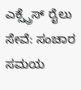ಎಕ್ಸ್ಪ್ರೆಸ್ ರೈಲು ಸೇವೆ: ಸಂಚಾರ ಸಮಯ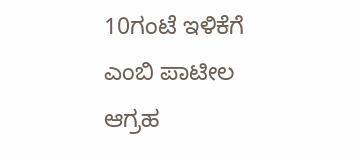10ಗಂಟೆ ಇಳಿಕೆಗೆ ಎಂಬಿ ಪಾಟೀಲ ಆಗ್ರಹ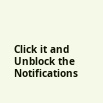Click it and Unblock the Notifications